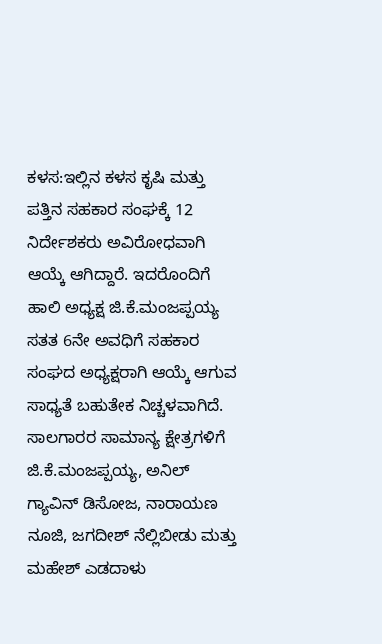ಕಳಸ:ಇಲ್ಲಿನ ಕಳಸ ಕೃಷಿ ಮತ್ತು ಪತ್ತಿನ ಸಹಕಾರ ಸಂಘಕ್ಕೆ 12 ನಿರ್ದೇಶಕರು ಅವಿರೋಧವಾಗಿ ಆಯ್ಕೆ ಆಗಿದ್ದಾರೆ. ಇದರೊಂದಿಗೆ ಹಾಲಿ ಅಧ್ಯಕ್ಷ ಜಿ.ಕೆ.ಮಂಜಪ್ಪಯ್ಯ ಸತತ 6ನೇ ಅವಧಿಗೆ ಸಹಕಾರ ಸಂಘದ ಅಧ್ಯಕ್ಷರಾಗಿ ಆಯ್ಕೆ ಆಗುವ ಸಾಧ್ಯತೆ ಬಹುತೇಕ ನಿಚ್ಚಳವಾಗಿದೆ.
ಸಾಲಗಾರರ ಸಾಮಾನ್ಯ ಕ್ಷೇತ್ರಗಳಿಗೆ ಜಿ.ಕೆ.ಮಂಜಪ್ಪಯ್ಯ, ಅನಿಲ್ ಗ್ಯಾವಿನ್ ಡಿಸೋಜ, ನಾರಾಯಣ ನೂಜಿ, ಜಗದೀಶ್ ನೆಲ್ಲಿಬೀಡು ಮತ್ತು ಮಹೇಶ್ ಎಡದಾಳು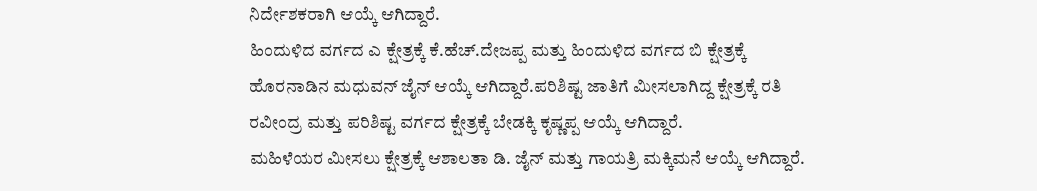ನಿರ್ದೇಶಕರಾಗಿ ಆಯ್ಕೆ ಆಗಿದ್ದಾರೆ.
ಹಿಂದುಳಿದ ವರ್ಗದ ಎ ಕ್ಷೇತ್ರಕ್ಕೆ ಕೆ.ಹೆಚ್.ದೇಜಪ್ಪ ಮತ್ತು ಹಿಂದುಳಿದ ವರ್ಗದ ಬಿ ಕ್ಷೇತ್ರಕ್ಕೆ ಹೊರನಾಡಿನ ಮಧುವನ್ ಜೈನ್ ಆಯ್ಕೆ ಆಗಿದ್ದಾರೆ.ಪರಿಶಿಷ್ಟ ಜಾತಿಗೆ ಮೀಸಲಾಗಿದ್ದ ಕ್ಷೇತ್ರಕ್ಕೆ ರತಿ ರವೀಂದ್ರ ಮತ್ತು ಪರಿಶಿಷ್ಟ ವರ್ಗದ ಕ್ಷೇತ್ರಕ್ಕೆ ಬೇಡಕ್ಕಿ ಕೃಷ್ಣಪ್ಪ ಆಯ್ಕೆ ಆಗಿದ್ದಾರೆ.
ಮಹಿಳೆಯರ ಮೀಸಲು ಕ್ಷೇತ್ರಕ್ಕೆ ಆಶಾಲತಾ ಡಿ. ಜೈನ್ ಮತ್ತು ಗಾಯತ್ರಿ ಮಕ್ಕಿಮನೆ ಆಯ್ಕೆ ಆಗಿದ್ದಾರೆ.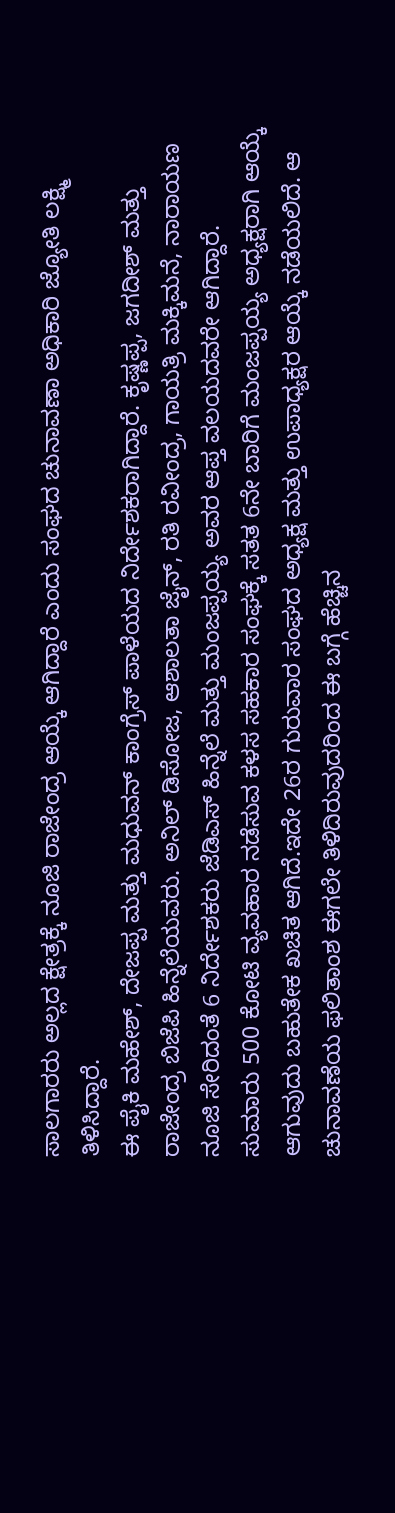ಸಾಲಗಾರರು ಅಲ್ಲದ ಕ್ಷೇತ್ರಕ್ಕೆ ನೂಜಿ ರಾಜೇಂದ್ರ ಆಯ್ಕೆ ಆಗಿದ್ದಾರೆ ಎಂದು ಸಂಘದ ಚುನಾವಣಾ ಅಧಿಕಾರಿ ಜ್ಯೋತಿ ಲಕ್ಷ್ಮಿ ತಿಳಿಸಿದ್ದಾರೆ.
ಈ ಪೈಕಿ ಮಹೇಶ್, ದೇಜಪ್ಪ ಮತ್ತು ಮಧುವನ್ ಕಾಂಗ್ರೆಸ್ ಪಾಳೆಯದ ನಿರ್ದೇಶಕರಾಗಿದ್ದಾರೆ. ಕೃಷ್ಣಪ್ಪ, ಜಗದೀಶ್ ಮತ್ತು ರಾಜೇಂದ್ರ ಬಿಜೆಪಿ ಹಿನ್ನೆಲೆಯವರು. ಅನಿಲ್ ಡಿಸೋಜ, ಆಶಾಲತಾ ಜೈನ್, ರತಿ ರವೀಂದ್ರ, ಗಾಯತ್ರಿ ಮಕ್ಕಿಮನೆ, ನಾರಾಯಣ ನೂಜಿ ಸೇರಿದಂತೆ 6 ನಿರ್ದೇಶಕರು ಜೆಡಿಎಸ್ ಹಿನ್ನೆಲೆ ಮತ್ತು ಮಂಜಪ್ಪಯ್ಯ ಅವರ ಆಪ್ತ ವಲಯದವರೇ ಆಗಿದ್ದಾರೆ.
ಸುಮಾರು 500 ಕೋಟಿ ವ್ಯವಹಾರ ನಡೆಸುವ ಕಳಸ ಸಹಕಾರ ಸಂಘಕ್ಕೆ ಸತತ 6ನೇ ಬಾರಿಗೆ ಮಂಜಪ್ಪಯ್ಯ ಅಧ್ಯಕ್ಷರಾಗಿ ಆಯ್ಕೆ ಆಗುವುದು ಬಹುತೇಕ ಖಚಿತ ಆಗಿದೆ.ಇದೇ 26ರ ಗುರುವಾರ ಸಂಘದ ಅಧ್ಯಕ್ಷ ಮತ್ತು ಉಪಾಧ್ಯಕ್ಷರ ಆಯ್ಕೆ ನಡೆಯಲಿದೆ. ಆ ಚುನಾವಣೆಯ ಫಲಿತಾಂಶ ಈಗಲೇ ತಿಳಿದಿರುವುದರಿಂದ ಈ ಬಗ್ಗೆ ಹೆಚ್ಚಿನ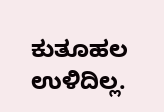ಕುತೂಹಲ ಉಳಿದಿಲ್ಲ.